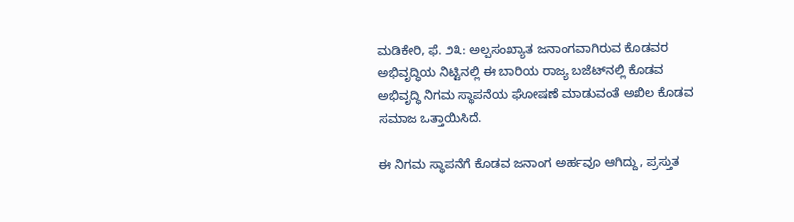ಮಡಿಕೇರಿ, ಫೆ. ೨೩: ಅಲ್ಪಸಂಖ್ಯಾತ ಜನಾಂಗವಾಗಿರುವ ಕೊಡವರ ಅಭಿವೃದ್ಧಿಯ ನಿಟ್ಟಿನಲ್ಲಿ ಈ ಬಾರಿಯ ರಾಜ್ಯ ಬಜೆಟ್‌ನಲ್ಲಿ ಕೊಡವ ಅಭಿವೃದ್ಧಿ ನಿಗಮ ಸ್ಥಾಪನೆಯ ಘೋಷಣೆ ಮಾಡುವಂತೆ ಅಖಿಲ ಕೊಡವ ಸಮಾಜ ಒತ್ತಾಯಿಸಿದೆ.

ಈ ನಿಗಮ ಸ್ಥಾಪನೆಗೆ ಕೊಡವ ಜನಾಂಗ ಅರ್ಹವೂ ಆಗಿದ್ದು, ಪ್ರಸ್ತುತ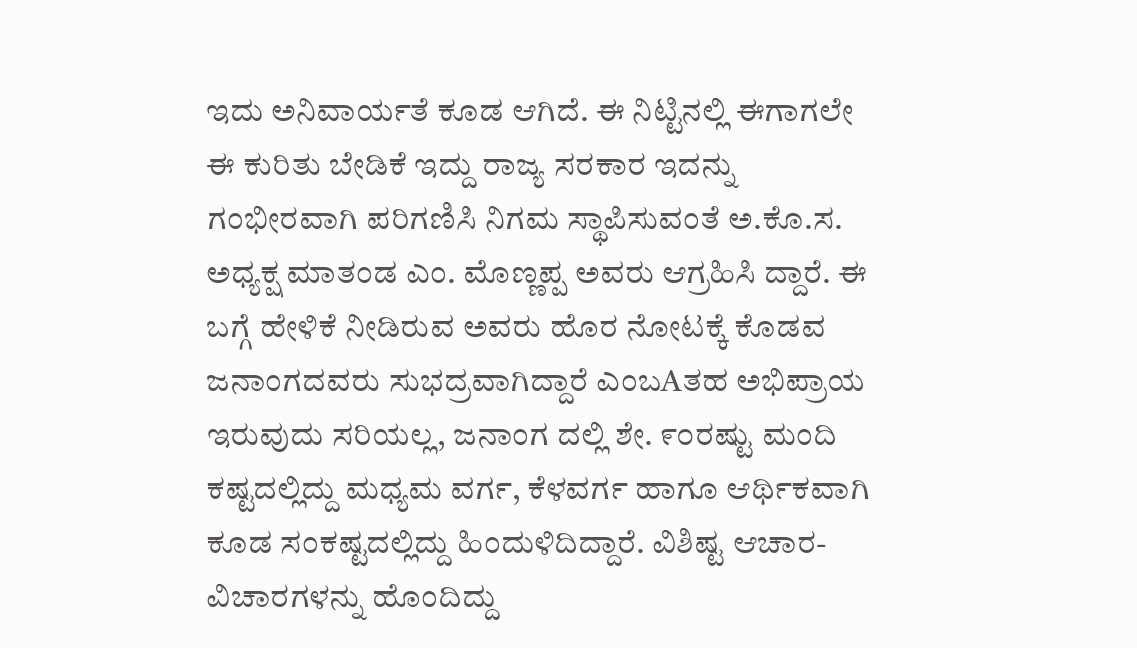ಇದು ಅನಿವಾರ್ಯತೆ ಕೂಡ ಆಗಿದೆ. ಈ ನಿಟ್ಟಿನಲ್ಲಿ ಈಗಾಗಲೇ ಈ ಕುರಿತು ಬೇಡಿಕೆ ಇದ್ದು ರಾಜ್ಯ ಸರಕಾರ ಇದನ್ನು ಗಂಭೀರವಾಗಿ ಪರಿಗಣಿಸಿ ನಿಗಮ ಸ್ಥಾಪಿಸುವಂತೆ ಅ.ಕೊ.ಸ. ಅಧ್ಯಕ್ಷ ಮಾತಂಡ ಎಂ. ಮೊಣ್ಣಪ್ಪ ಅವರು ಆಗ್ರಹಿಸಿ ದ್ದಾರೆ. ಈ ಬಗ್ಗೆ ಹೇಳಿಕೆ ನೀಡಿರುವ ಅವರು ಹೊರ ನೋಟಕ್ಕೆ ಕೊಡವ ಜನಾಂಗದವರು ಸುಭದ್ರವಾಗಿದ್ದಾರೆ ಎಂಬAತಹ ಅಭಿಪ್ರಾಯ ಇರುವುದು ಸರಿಯಲ್ಲ, ಜನಾಂಗ ದಲ್ಲಿ ಶೇ. ೯೦ರಷ್ಟು ಮಂದಿ ಕಷ್ಟದಲ್ಲಿದ್ದು ಮಧ್ಯಮ ವರ್ಗ, ಕೆಳವರ್ಗ ಹಾಗೂ ಆರ್ಥಿಕವಾಗಿ ಕೂಡ ಸಂಕಷ್ಟದಲ್ಲಿದ್ದು ಹಿಂದುಳಿದಿದ್ದಾರೆ. ವಿಶಿಷ್ಟ ಆಚಾರ- ವಿಚಾರಗಳನ್ನು ಹೊಂದಿದ್ದು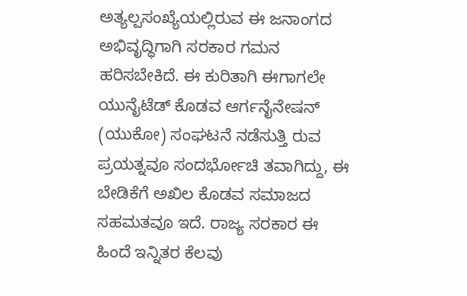ಅತ್ಯಲ್ಪಸಂಖ್ಯೆಯಲ್ಲಿರುವ ಈ ಜನಾಂಗದ ಅಭಿವೃದ್ಧಿಗಾಗಿ ಸರಕಾರ ಗಮನ ಹರಿಸಬೇಕಿದೆ. ಈ ಕುರಿತಾಗಿ ಈಗಾಗಲೇ ಯುನೈಟೆಡ್ ಕೊಡವ ಆರ್ಗನೈನೇಷನ್ (ಯುಕೋ) ಸಂಘಟನೆ ನಡೆಸುತ್ತಿ ರುವ ಪ್ರಯತ್ನವೂ ಸಂದರ್ಭೋಚಿ ತವಾಗಿದ್ದು, ಈ ಬೇಡಿಕೆಗೆ ಅಖಿಲ ಕೊಡವ ಸಮಾಜದ ಸಹಮತವೂ ಇದೆ. ರಾಜ್ಯ ಸರಕಾರ ಈ ಹಿಂದೆ ಇನ್ನಿತರ ಕೆಲವು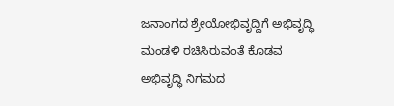ಜನಾಂಗದ ಶ್ರೇಯೋಭಿವೃದ್ದಿಗೆ ಅಭಿವೃದ್ಧಿ ಮಂಡಳಿ ರಚಿಸಿರುವಂತೆ ಕೊಡವ ಅಭಿವೃದ್ಧಿ ನಿಗಮದ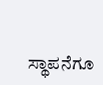ಸ್ಥಾಪನೆಗೂ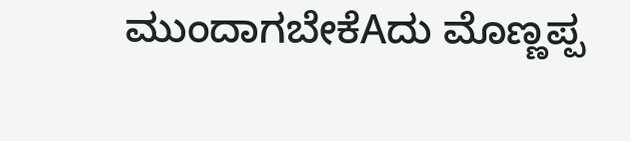ಮುಂದಾಗಬೇಕೆAದು ಮೊಣ್ಣಪ್ಪ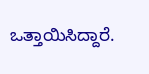ಒತ್ತಾಯಿಸಿದ್ದಾರೆ.